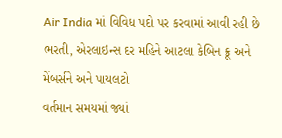Air India માં વિવિધ પદો પર કરવામાં આવી રહી છે ભરતી, એરલાઇન્સ દર મહિને આટલા કેબિન ક્રૂ અને મેંબર્સને અને પાયલટો
વર્તમાન સમયમાં જ્યાં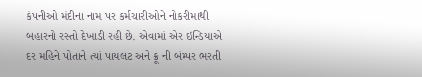કંપનીઓ મંદીના નામ પર કર્મચારીઓને નોકરીમાથી બહારનો રસ્તો દેખાડી રહી છે. એવામાં એર ઇન્ડિયાએ દર મહિને પોતાને ત્યાં પાયલટ અને ક્રૂ ની બંમ્પર ભરતી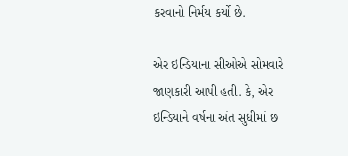કરવાનો નિર્મય કર્યો છે.

એર ઇન્ડિયાના સીઓએ સોમવારે જાણકારી આપી હતી. કે, એર ઇન્ડિયાને વર્ષના અંત સુધીમાં છ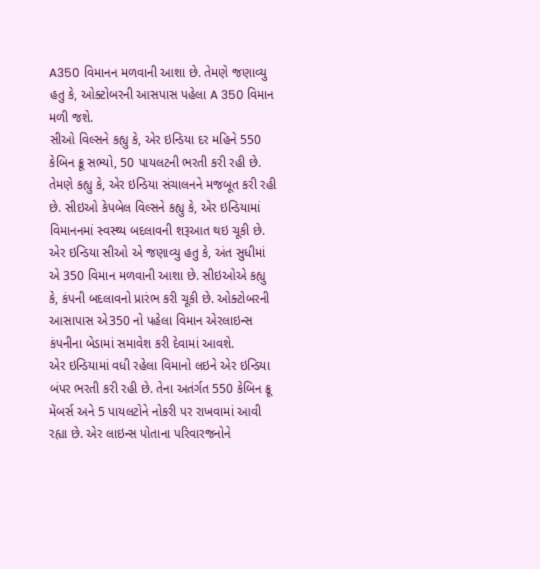A350 વિમાનન મળવાની આશા છે. તેમણે જણાવ્યુ હતુ કે, ઓક્ટોબરની આસપાસ પહેલા A 350 વિમાન મળી જશે.
સીઓ વિલ્સને કહ્યુ કે, એર ઇન્ડિયા દર મહિને 550 કેબિન ક્રૂ સભ્યો, 50 પાયલટની ભરતી કરી રહી છે. તેમણે કહ્યુ કે, એર ઇન્ડિયા સંચાલનને મજબૂત કરી રહી છે. સીઇઓ કેપબેલ વિલ્સને કહ્યુ કે, એર ઇન્ડિયામાં વિમાનનમાં સ્વસ્થ્ય બદલાવની શરૂઆત થઇ ચૂકી છે.
એર ઇન્ડિયા સીઓ એ જણાવ્યુ હતુ કે, અંત સુધીમાં એ 350 વિમાન મળવાની આશા છે. સીઇઓએ કહ્યુ કે, કંપની બદલાવનો પ્રારંભ કરી ચૂકી છે. ઓક્ટોબરની આસાપાસ એ350 નો પહેલા વિમાન એરલાઇન્સ કંપનીના બેડામાં સમાવેશ કરી દેવામાં આવશે.
એર ઇન્ડિયામાં વધી રહેલા વિમાનો લઇને એર ઇન્ડિયા બંપર ભરતી કરી રહી છે. તેના અતંર્ગત 550 કેબિન ક્રૂ મેંબર્સ અને 5 પાયલટોને નોકરી પર રાખવામાં આવી રહ્યા છે. એર લાઇન્સ પોતાના પરિવારજનોને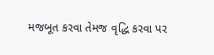મજબૂત કરવા તેમજ વૃદ્ધિ કરવા પર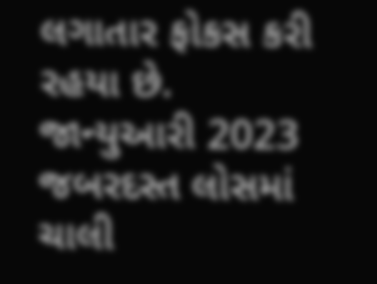લગાતાર ફોકસ કરી રહયા છે.
જાન્યુઆરી 2023 જબરદસ્ત લોસમાં ચાલી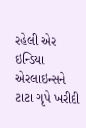રહેલી એર ઇન્ડિયા એરલાઇન્સને ટાટા ગૃપે ખરીદી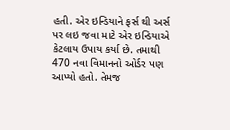હતી. એર ઇન્ડિયાને ફર્સ થી અર્સ પર લઇ જવા માટે એર ઇન્ડિયાએ કેટલાય ઉપાય કર્યા છે. તમાથી 470 નવા વિમાનનો ઓર્ડર પણ આપ્યો હતો. તેમજ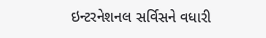ઇન્ટરનેશનલ સર્વિસને વધારી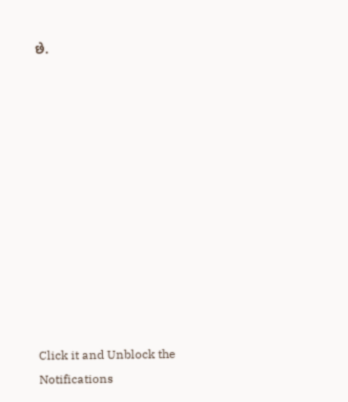છે.












Click it and Unblock the Notifications